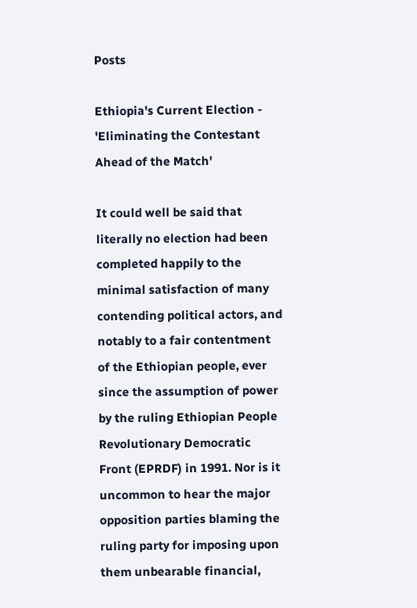Posts

Ethiopia's Current Election - 'Eliminating the Contestant Ahead of the Match'

It could well be said that literally no election had been completed happily to the minimal satisfaction of many contending political actors, and notably to a fair contentment of the Ethiopian people, ever since the assumption of power by the ruling Ethiopian People Revolutionary Democratic Front (EPRDF) in 1991. Nor is it uncommon to hear the major opposition parties blaming the ruling party for imposing upon them unbearable financial,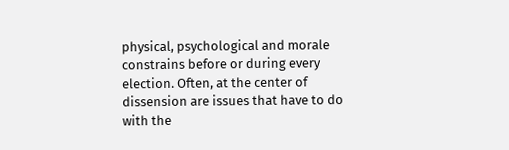physical, psychological and morale constrains before or during every election. Often, at the center of dissension are issues that have to do with the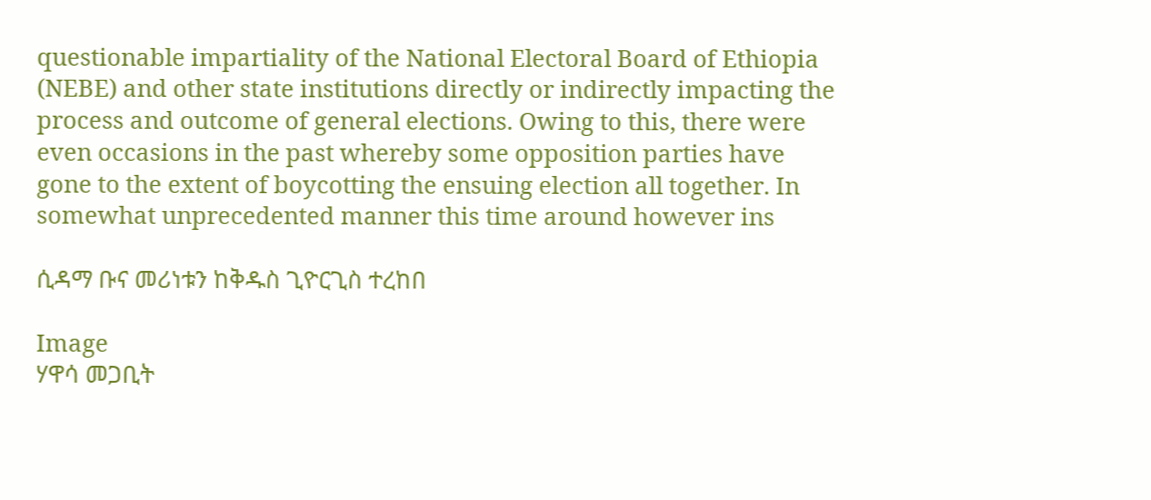questionable impartiality of the National Electoral Board of Ethiopia (NEBE) and other state institutions directly or indirectly impacting the process and outcome of general elections. Owing to this, there were even occasions in the past whereby some opposition parties have gone to the extent of boycotting the ensuing election all together. In somewhat unprecedented manner this time around however ins

ሲዳማ ቡና መሪነቱን ከቅዱስ ጊዮርጊስ ተረከበ

Image
ሃዋሳ መጋቢት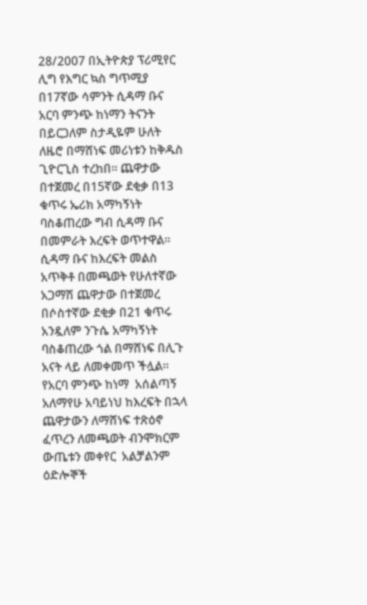28/2007 በኢትዮጵያ ፕሪሚየር ሊግ የእግር ኳስ ግጥሚያ በ17ኛው ሳምንት ሲዳማ ቡና አርባ ምንጭ ከነማን ትናንት በይርጋለም ስታዲዬም ሁለት ለዜሮ በማሸነፍ መሪነቱን ከቅዱስ ጊዮርጊስ ተረከበ። ጨዋታው በተጀመረ በ15ኛው ደቂቃ በ13 ቁጥሩ ኤሪክ አማካኝነት ባስቆጠረው ግብ ሲዳማ ቡና በመምራት እረፍት ወጥተዋል፡፡ ሲዳማ ቡና ከእረፍት መልስ አጥቅቶ በመጫወት የሁለተኛው አጋማሽ ጨዋታው በተጀመረ በሶስተኛው ደቂቃ በ21 ቁጥሩ አንዷለም ንጉሴ አማካኝነት ባስቆጠረው ጎል በማሸነፍ በሊጉ አናት ላይ ለመቀመጥ ችሏል። የአርባ ምንጭ ከነማ  አሰልጣኝ  አለማየሁ አባይነህ ከእረፍት በኋላ ጨዋታውን ለማሸነፍ ተጽዕኖ ፈጥረን ለመጫወት ብንሞክርም ውጤቱን መቀየር  አልቻልንም ዕድሎኞች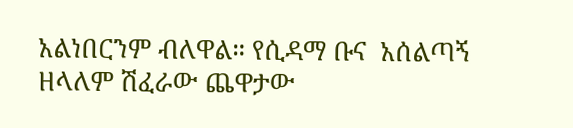አልነበርንም ብለዋል። የሲዳማ ቡና  አሰልጣኝ ዘላለም ሽፈራው ጨዋታው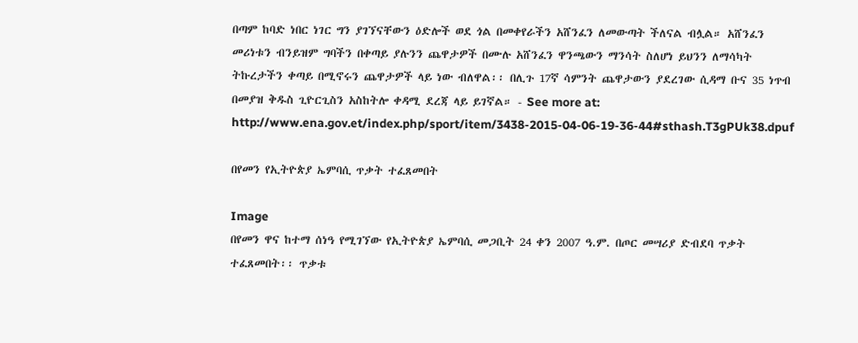በጣም ከባድ ነበር ነገር ግን ያገኘናቸውን ዕድሎች ወደ ጎል በመቀየራችን አሸንፈን ለመውጣት ችለናል ብሏል። አሸንፈን መሪነቱን ብንይዝም ግባችን በቀጣይ ያሉንን ጨዋታዎች በሙሉ አሸንፈን ዋንጫውን ማንሳት ስለሆነ ይህንን ለማሳካት  ትኩረታችን ቀጣይ በሚኖሩን ጨዋታዎች ላይ ነው ብለዋል፡፡ በሊጉ 17ኛ ሳምንት ጨዋታውን ያደረገው ሲዳማ ቡና 35 ነጥብ በመያዝ ቅዱስ ጊዮርጊስን አስከትሎ ቀዳሚ ደረጃ ላይ ይገኛል። - See more at: http://www.ena.gov.et/index.php/sport/item/3438-2015-04-06-19-36-44#sthash.T3gPUk38.dpuf

በየመን የኢትዮጵያ ኤምባሲ ጥቃት ተፈጸመበት

Image
በየመን ዋና ከተማ ሰነዓ የሚገኘው የኢትዮጵያ ኤምባሲ መጋቢት 24 ቀን 2007 ዓ.ም. በጦር መሣሪያ ድብደባ ጥቃት ተፈጸመበት፡፡ ጥቃቱ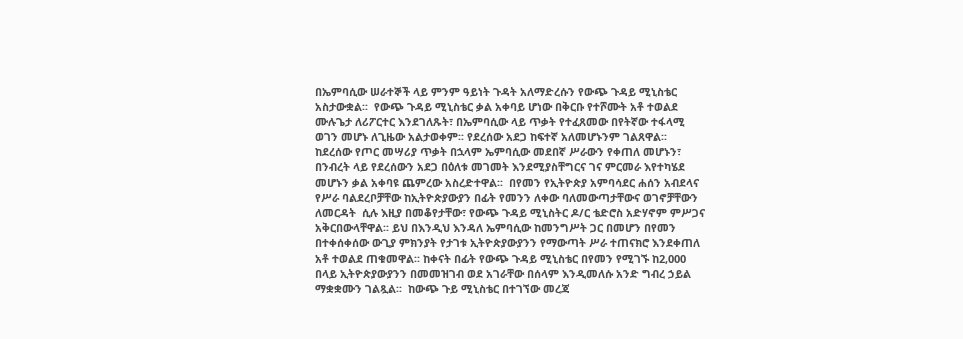በኤምባሲው ሠራተኞች ላይ ምንም ዓይነት ጉዳት አለማድረሱን የውጭ ጉዳይ ሚኒስቴር አስታውቋል፡፡  የውጭ ጉዳይ ሚኒስቴር ቃል አቀባይ ሆነው በቅርቡ የተሾሙት አቶ ተወልደ ሙሉጌታ ለሪፖርተር እንደገለጹት፣ በኤምባሲው ላይ ጥቃት የተፈጸመው በየትኛው ተፋላሚ ወገን መሆኑ ለጊዜው አልታወቀም፡፡ የደረሰው አደጋ ከፍተኛ አለመሆኑንም ገልጸዋል፡፡  ከደረሰው የጦር መሣሪያ ጥቃት በኋላም ኤምባሲው መደበኛ ሥራውን የቀጠለ መሆኑን፣ በንብረት ላይ የደረሰውን አደጋ በዕለቱ መገመት እንደሚያስቸግርና ገና ምርመራ እየተካሄደ መሆኑን ቃል አቀባዩ ጨምረው አስረድተዋል፡፡  በየመን የኢትዮጵያ አምባሳደር ሐሰን አብደላና የሥራ ባልደረቦቻቸው ከኢትዮጵያውያን በፊት የመንን ለቀው ባለመውጣታቸውና ወገኖቻቸውን ለመርዳት  ሲሉ እዚያ በመቆየታቸው፣ የውጭ ጉዳይ ሚኒስትር ዶ/ር ቴድሮስ አድሃኖም ምሥጋና አቅርበውላቸዋል፡፡ ይህ በእንዲህ እንዳለ ኤምባሲው ከመንግሥት ጋር በመሆን በየመን በተቀሰቀሰው ውጊያ ምክንያት የታገቱ ኢትዮጵያውያንን የማውጣት ሥራ ተጠናክሮ እንደቀጠለ አቶ ተወልደ ጠቁመዋል፡፡ ከቀናት በፊት የውጭ ጉዳይ ሚኒስቴር በየመን የሚገኙ ከ2,000 በላይ ኢትዮጵያውያንን በመመዝገብ ወደ አገራቸው በሰላም እንዲመለሱ አንድ ግብረ ኃይል ማቋቋሙን ገልጿል፡፡  ከውጭ ጉይ ሚኒስቴር በተገኘው መረጃ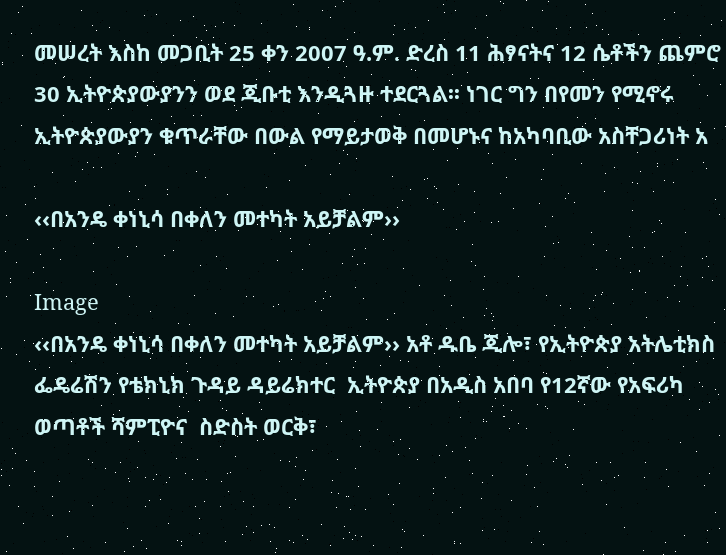መሠረት እስከ መጋቢት 25 ቀን 2007 ዓ.ም. ድረስ 11 ሕፃናትና 12 ሴቶችን ጨምሮ 30 ኢትዮጵያውያንን ወደ ጂቡቲ እንዲጓዙ ተደርጓል፡፡ ነገር ግን በየመን የሚኖሩ ኢትዮጵያውያን ቁጥራቸው በውል የማይታወቅ በመሆኑና ከአካባቢው አስቸጋሪነት አ

‹‹በአንዴ ቀነኒሳ በቀለን መተካት አይቻልም››

Image
‹‹በአንዴ ቀነኒሳ በቀለን መተካት አይቻልም›› አቶ ዱቤ ጂሎ፣ የኢትዮጵያ አትሌቲክስ ፌዴሬሽን የቴክኒክ ጉዳይ ዳይሬክተር  ኢትዮጵያ በአዲስ አበባ የ12ኛው የአፍሪካ ወጣቶች ሻምፒዮና  ስድስት ወርቅ፣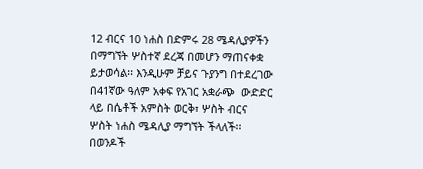12 ብርና 10 ነሐስ በድምሩ 28 ሜዳሊያዎችን በማግኘት ሦስተኛ ደረጃ በመሆን ማጠናቀቋ ይታወሳል፡፡ እንዲሁም ቻይና ጉያንግ በተደረገው በ41ኛው ዓለም አቀፍ የአገር አቋራጭ  ውድድር ላይ በሴቶች አምስት ወርቅ፣ ሦስት ብርና ሦስት ነሐስ ሜዳሊያ ማግኘት ችላለች፡፡ በወንዶች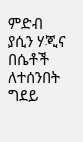ምድብ ያሲን ሃጂና በሴቶች ለተሰንበት ግደይ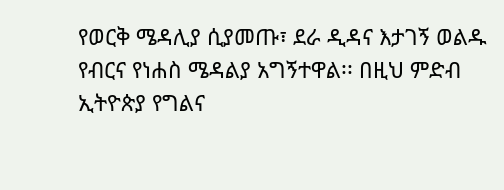የወርቅ ሜዳሊያ ሲያመጡ፣ ደራ ዲዳና እታገኝ ወልዱ የብርና የነሐስ ሜዳልያ አግኝተዋል፡፡ በዚህ ምድብ ኢትዮጵያ የግልና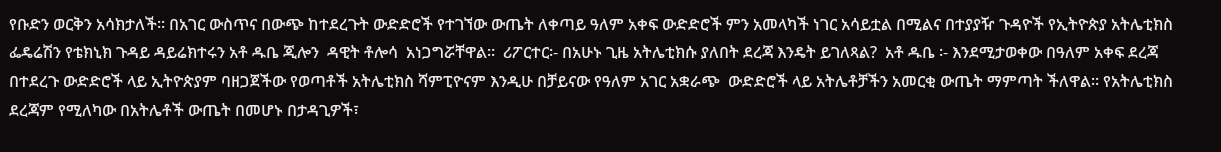የቡድን ወርቅን አሳክታለች፡፡ በአገር ውስጥና በውጭ ከተደረጉት ውድድሮች የተገኘው ውጤት ለቀጣይ ዓለም አቀፍ ውድድሮች ምን አመላካች ነገር አሳይቷል በሚልና በተያያዥ ጉዳዮች የኢትዮጵያ አትሌቲክስ ፌዴሬሽን የቴክኒክ ጉዳይ ዳይሬክተሩን አቶ ዱቤ ጂሎን  ዳዊት ቶሎሳ  አነጋግሯቸዋል፡፡  ሪፖርተር፡- በአሁኑ ጊዜ አትሌቲክሱ ያለበት ደረጃ እንዴት ይገለጻል?  አቶ ዱቤ ፡- እንደሚታወቀው በዓለም አቀፍ ደረጃ በተደረጉ ውድድሮች ላይ ኢትዮጵያም ባዘጋጀችው የወጣቶች አትሌቲክስ ሻምፒዮናም እንዲሁ በቻይናው የዓለም አገር አቋራጭ  ውድድሮች ላይ አትሌቶቻችን አመርቂ ውጤት ማምጣት ችለዋል፡፡ የአትሌቲክስ ደረጃም የሚለካው በአትሌቶች ውጤት በመሆኑ በታዳጊዎች፣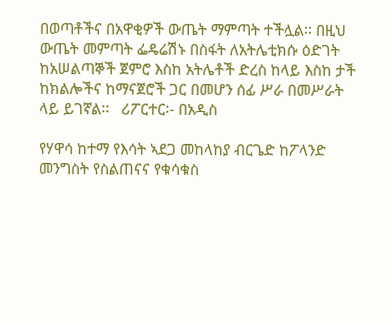በወጣቶችና በአዋቂዎች ውጤት ማምጣት ተችሏል፡፡ በዚህ ውጤት መምጣት ፌዴሬሽኑ በስፋት ለአትሌቲክሱ ዕድገት ከአሠልጣኞች ጀምሮ እስከ አትሌቶች ድረስ ከላይ እስከ ታች ከክልሎችና ከማናጀሮች ጋር በመሆን ሰፊ ሥራ በመሥራት ላይ ይገኛል፡፡   ሪፖርተር፡- በአዲስ

የሃዋሳ ከተማ የእሳት ኣደጋ መከላከያ ብርጌድ ከፖላንድ መንግስት የስልጠናና የቁሳቁስ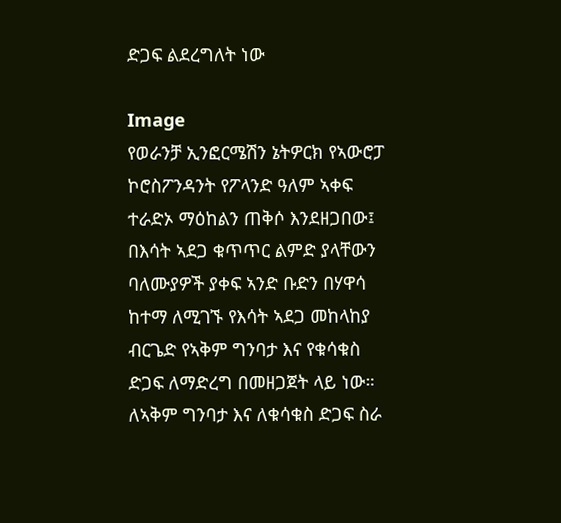ድጋፍ ልደረግለት ነው

Image
የወራንቻ ኢንፎርሜሽን ኔትዎርክ የኣውሮፓ ኮሮስፖንዳንት የፖላንድ ዓለም ኣቀፍ ተራድኦ ማዕከልን ጠቅሶ እንደዘጋበው፤ በእሳት ኣደጋ ቁጥጥር ልምድ ያላቸውን ባለሙያዎች ያቀፍ ኣንድ ቡድን በሃዋሳ ከተማ ለሚገኙ የእሳት ኣደጋ መከላከያ ብርጌድ የኣቅም ግንባታ እና የቁሳቁስ ድጋፍ ለማድረግ በመዘጋጀት ላይ ነው። ለኣቅም ግንባታ እና ለቁሳቁስ ድጋፍ ስራ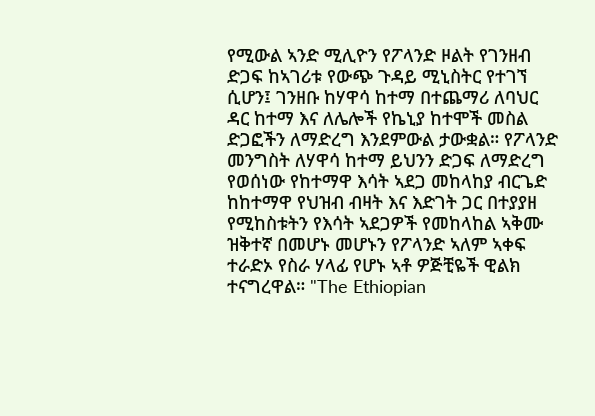የሚውል ኣንድ ሚሊዮን የፖላንድ ዞልት የገንዘብ ድጋፍ ከኣገሪቱ የውጭ ጉዳይ ሚኒስትር የተገኘ ሲሆን፤ ገንዘቡ ከሃዋሳ ከተማ በተጨማሪ ለባህር ዳር ከተማ እና ለሌሎች የኬኒያ ከተሞች መስል ድጋፎችን ለማድረግ እንደምውል ታውቋል። የፖላንድ መንግስት ለሃዋሳ ከተማ ይህንን ድጋፍ ለማድረግ የወሰነው የከተማዋ እሳት ኣደጋ መከላከያ ብርጌድ ከከተማዋ የህዝብ ብዛት እና እድገት ጋር በተያያዘ የሚከስቱትን የእሳት ኣደጋዎች የመከላከል ኣቅሙ ዝቅተኛ በመሆኑ መሆኑን የፖላንድ ኣለም ኣቀፍ ተራድኦ የስራ ሃላፊ የሆኑ ኣቶ ዎጅቺዬች ዊልክ ተናግረዋል። "The Ethiopian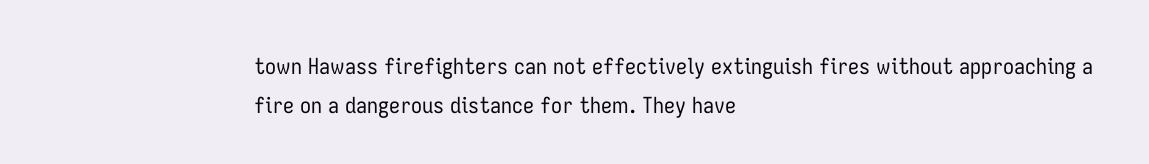town Hawass firefighters can not effectively extinguish fires without approaching a fire on a dangerous distance for them. They have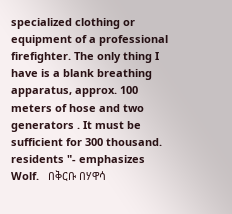specialized clothing or equipment of a professional firefighter. The only thing I have is a blank breathing apparatus, approx. 100 meters of hose and two generators . It must be sufficient for 300 thousand. residents "- emphasizes Wolf.   በቅርቡ በሃዋሳ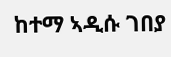ከተማ ኣዲሱ ገበያ